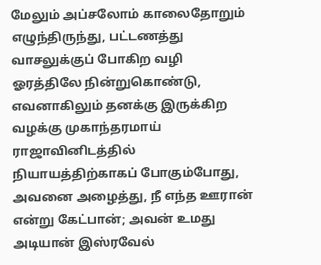மேலும் அப்சலோம் காலைதோறும் எழுந்திருந்து, பட்டணத்து வாசலுக்குப் போகிற வழி ஓரத்திலே நின்றுகொண்டு, எவனாகிலும் தனக்கு இருக்கிற வழக்கு முகாந்தரமாய் ராஜாவினிடத்தில் நியாயத்திற்காகப் போகும்போது, அவனை அழைத்து, நீ எந்த ஊரான் என்று கேட்பான்; அவன் உமது அடியான் இஸ்ரவேல்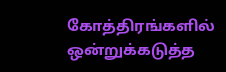கோத்திரங்களில் ஒன்றுக்கடுத்த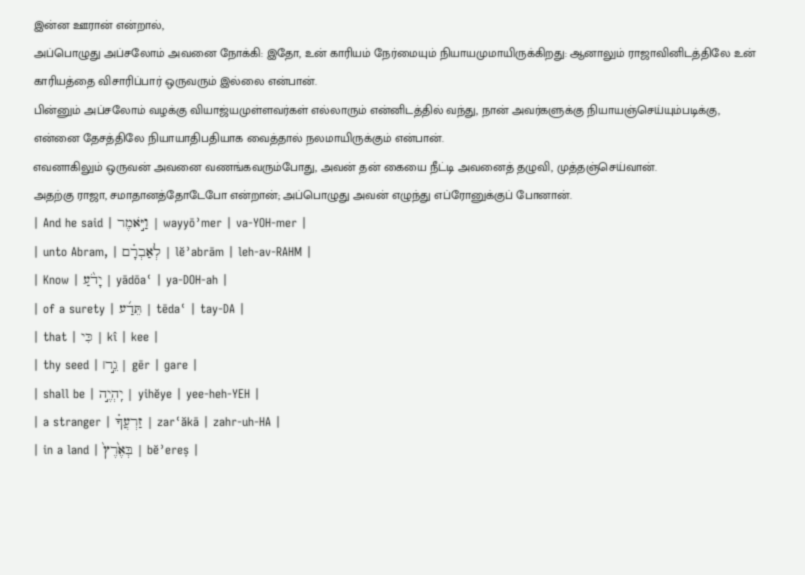இன்ன ஊரான் என்றால்,
அப்பொழுது அப்சலோம் அவனை நோக்கி: இதோ, உன் காரியம் நேர்மையும் நியாயமுமாயிருக்கிறது: ஆனாலும் ராஜாவினிடத்திலே உன் காரியத்தை விசாரிப்பார் ஒருவரும் இல்லை என்பான்.
பின்னும் அப்சலோம் வழக்கு வியாஜ்யமுள்ளவர்கள் எல்லாரும் என்னிடத்தில் வந்து, நான் அவர்களுக்கு நியாயஞ்செய்யும்படிக்கு, என்னை தேசத்திலே நியாயாதிபதியாக வைத்தால் நலமாயிருக்கும் என்பான்.
எவனாகிலும் ஒருவன் அவனை வணங்கவரும்போது, அவன் தன் கையை நீட்டி அவனைத் தழுவி, முத்தஞ்செய்வான்.
அதற்கு ராஜா, சமாதானத்தோடேபோ என்றான்; அப்பொழுது அவன் எழுந்து எப்ரோனுக்குப் போனான்.
| And he said | וַיֹּ֣אמֶר | wayyōʾmer | va-YOH-mer |
| unto Abram, | לְאַבְרָ֗ם | lĕʾabrām | leh-av-RAHM |
| Know | יָדֹ֨עַ | yādōaʿ | ya-DOH-ah |
| of a surety | תֵּדַ֜ע | tēdaʿ | tay-DA |
| that | כִּי | kî | kee |
| thy seed | גֵ֣ר׀ | gēr | ɡare |
| shall be | יִֽהְיֶ֣ה | yihĕye | yee-heh-YEH |
| a stranger | זַרְעֲךָ֗ | zarʿăkā | zahr-uh-HA |
| in a land | בְּאֶ֙רֶץ֙ | bĕʾereṣ |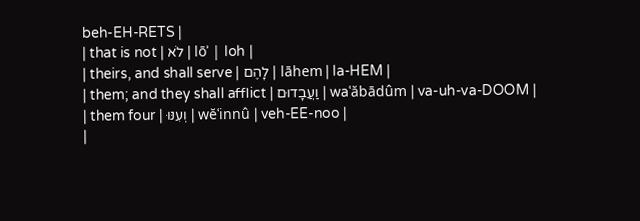beh-EH-RETS |
| that is not | לֹא | lōʾ | loh |
| theirs, and shall serve | לָהֶם | lāhem | la-HEM |
| them; and they shall afflict | וַעֲבָדוּם | waʿăbādûm | va-uh-va-DOOM |
| them four | וְעִנּוּ | wĕʿinnû | veh-EE-noo |
|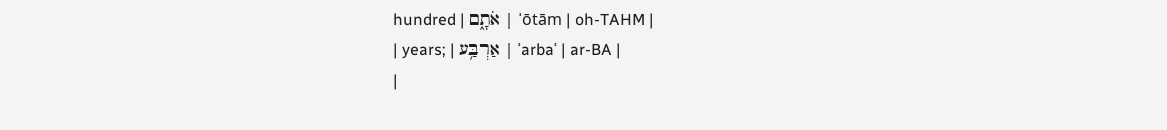hundred | אֹתָ֑ם | ʾōtām | oh-TAHM |
| years; | אַרְבַּ֥ע | ʾarbaʿ | ar-BA |
|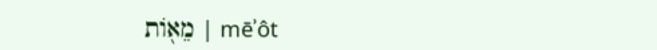מֵא֖וֹת | mēʾôt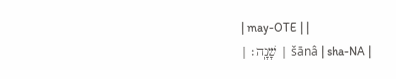| may-OTE | |
| שָׁנָֽה׃ | šānâ | sha-NA |